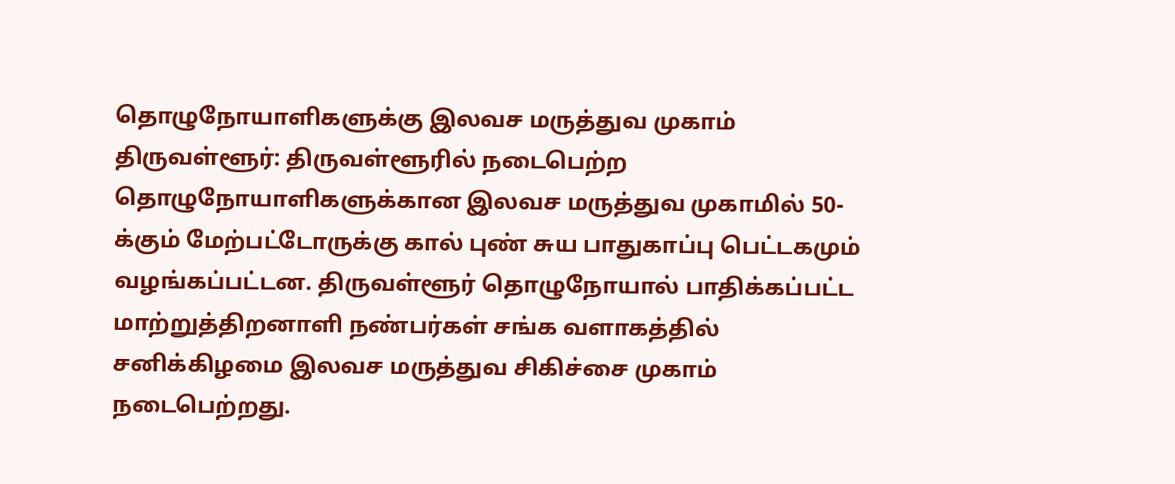தொழுநோயாளிகளுக்கு இலவச மருத்துவ முகாம்
திருவள்ளூர்: திருவள்ளூரில் நடைபெற்ற தொழுநோயாளிகளுக்கான இலவச மருத்துவ முகாமில் 50-க்கும் மேற்பட்டோருக்கு கால் புண் சுய பாதுகாப்பு பெட்டகமும் வழங்கப்பட்டன. திருவள்ளூர் தொழுநோயால் பாதிக்கப்பட்ட மாற்றுத்திறனாளி நண்பர்கள் சங்க வளாகத்தில் சனிக்கிழமை இலவச மருத்துவ சிகிச்சை முகாம் நடைபெற்றது.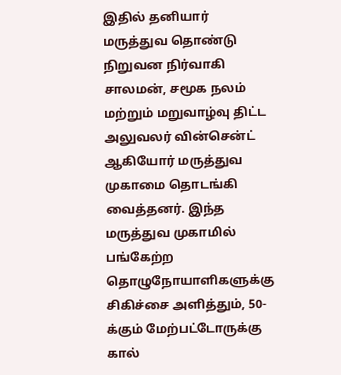இதில் தனியார் மருத்துவ தொண்டு நிறுவன நிர்வாகி சாலமன், சமூக நலம் மற்றும் மறுவாழ்வு திட்ட அலுவலர் வின்சென்ட் ஆகியோர் மருத்துவ முகாமை தொடங்கி வைத்தனர். இந்த மருத்துவ முகாமில் பங்கேற்ற தொழுநோயாளிகளுக்கு சிகிச்சை அளித்தும், 50-க்கும் மேற்பட்டோருக்கு கால்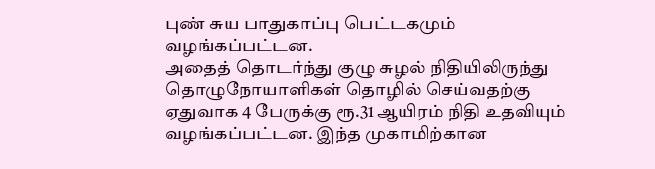புண் சுய பாதுகாப்பு பெட்டகமும் வழங்கப்பட்டன.
அதைத் தொடர்ந்து குழு சுழல் நிதியிலிருந்து தொழுநோயாளிகள் தொழில் செய்வதற்கு ஏதுவாக 4 பேருக்கு ரூ.31 ஆயிரம் நிதி உதவியும் வழங்கப்பட்டன. இந்த முகாமிற்கான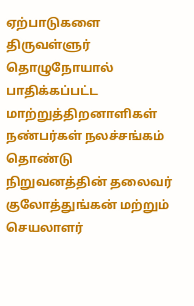ஏற்பாடுகளை திருவள்ளுர் தொழுநோயால் பாதிக்கப்பட்ட மாற்றுத்திறனாளிகள் நண்பர்கள் நலச்சங்கம் தொண்டு நிறுவனத்தின் தலைவர் குலோத்துங்கன் மற்றும் செயலாளர்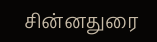சின்னதுரை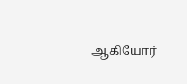ஆகியோர்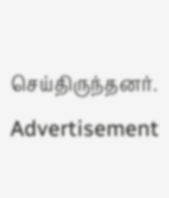செய்திருந்தனர்.
Advertisement